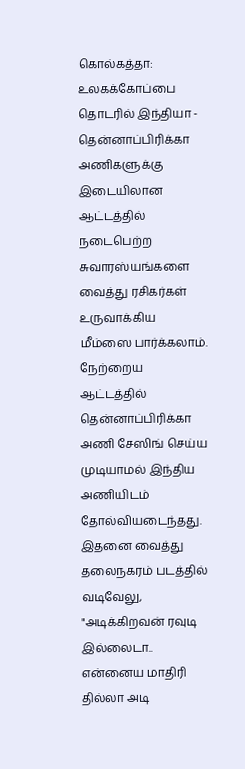கொல்கத்தா: உலகக்கோப்பை தொடரில் இந்தியா - தென்னாப்பிரிக்கா அணிகளுக்கு இடையிலான ஆட்டத்தில் நடைபெற்ற சுவாரஸ்யங்களை வைத்து ரசிகர்கள் உருவாக்கிய மீம்ஸை பார்க்கலாம்.
நேற்றைய ஆட்டத்தில் தென்னாப்பிரிக்கா அணி சேஸிங் செய்ய முடியாமல் இந்திய அணியிடம் தோல்வியடைந்தது. இதனை வைத்து தலைநகரம் படத்தில் வடிவேலு, "அடிக்கிறவன் ரவுடி இல்லைடா.. என்னைய மாதிரி தில்லா அடி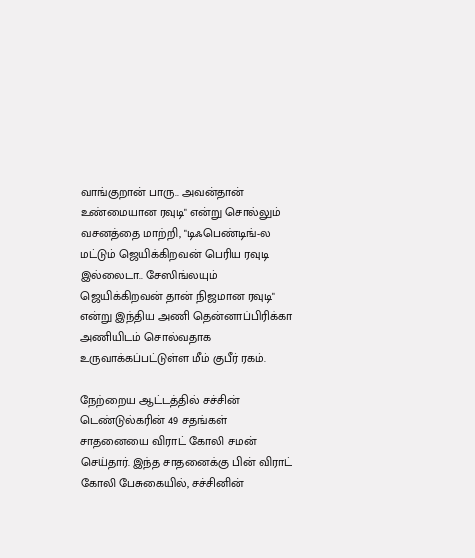வாங்குறான் பாரு.. அவன்தான் உண்மையான ரவுடி" என்று சொல்லும் வசனத்தை மாற்றி, "டிஃபெண்டிங்-ல மட்டும் ஜெயிக்கிறவன் பெரிய ரவுடி இல்லைடா.. சேஸிங்லயும் ஜெயிக்கிறவன் தான் நிஜமான ரவுடி" என்று இந்திய அணி தென்னாப்பிரிக்கா அணியிடம் சொல்வதாக உருவாக்கப்பட்டுள்ள மீம் குபீர் ரகம்.

நேற்றைய ஆட்டத்தில் சச்சின் டெண்டுல்கரின் 49 சதங்கள் சாதனையை விராட் கோலி சமன் செய்தார். இந்த சாதனைக்கு பின் விராட் கோலி பேசுகையில், சச்சினின்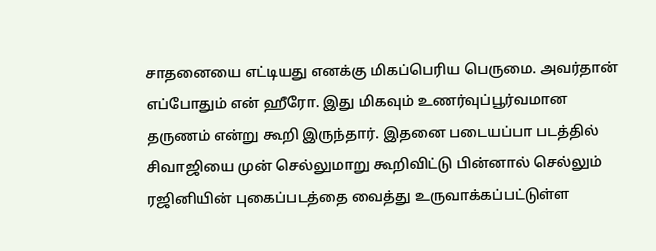சாதனையை எட்டியது எனக்கு மிகப்பெரிய பெருமை. அவர்தான் எப்போதும் என் ஹீரோ. இது மிகவும் உணர்வுப்பூர்வமான தருணம் என்று கூறி இருந்தார். இதனை படையப்பா படத்தில் சிவாஜியை முன் செல்லுமாறு கூறிவிட்டு பின்னால் செல்லும் ரஜினியின் புகைப்படத்தை வைத்து உருவாக்கப்பட்டுள்ள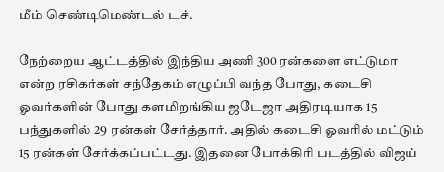மீம் செண்டிமெண்டல் டச்.

நேற்றைய ஆட்டத்தில் இந்திய அணி 300 ரன்களை எட்டுமா என்ற ரசிகர்கள் சந்தேகம் எழுப்பி வந்த போது, கடைசி ஓவர்களின் போது களமிறங்கிய ஜடேஜா அதிரடியாக 15 பந்துகளில் 29 ரன்கள் சேர்த்தார். அதில் கடைசி ஓவரில் மட்டும் 15 ரன்கள் சேர்க்கப்பட்டது. இதனை போக்கிரி படத்தில் விஜய்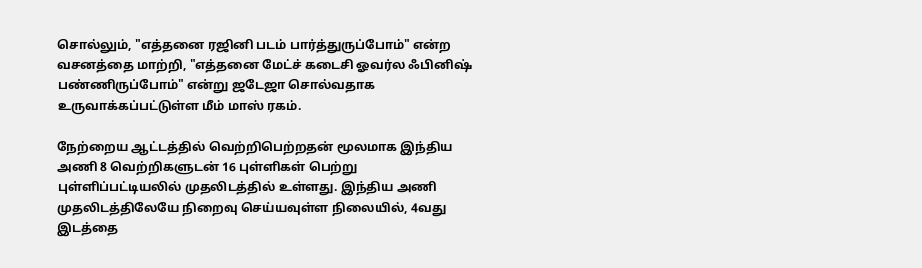சொல்லும், "எத்தனை ரஜினி படம் பார்த்துருப்போம்" என்ற வசனத்தை மாற்றி, "எத்தனை மேட்ச் கடைசி ஓவர்ல ஃபினிஷ் பண்ணிருப்போம்" என்று ஜடேஜா சொல்வதாக உருவாக்கப்பட்டுள்ள மீம் மாஸ் ரகம்.

நேற்றைய ஆட்டத்தில் வெற்றிபெற்றதன் மூலமாக இந்திய அணி 8 வெற்றிகளுடன் 16 புள்ளிகள் பெற்று புள்ளிப்பட்டியலில் முதலிடத்தில் உள்ளது. இந்திய அணி முதலிடத்திலேயே நிறைவு செய்யவுள்ள நிலையில், 4வது இடத்தை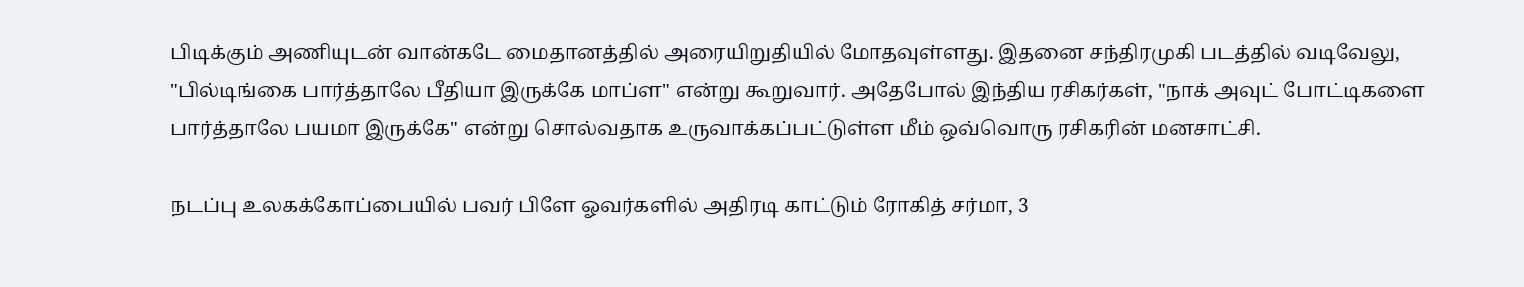பிடிக்கும் அணியுடன் வான்கடே மைதானத்தில் அரையிறுதியில் மோதவுள்ளது. இதனை சந்திரமுகி படத்தில் வடிவேலு, "பில்டிங்கை பார்த்தாலே பீதியா இருக்கே மாப்ள" என்று கூறுவார். அதேபோல் இந்திய ரசிகர்கள், "நாக் அவுட் போட்டிகளை பார்த்தாலே பயமா இருக்கே" என்று சொல்வதாக உருவாக்கப்பட்டுள்ள மீம் ஒவ்வொரு ரசிகரின் மனசாட்சி.

நடப்பு உலகக்கோப்பையில் பவர் பிளே ஓவர்களில் அதிரடி காட்டும் ரோகித் சர்மா, 3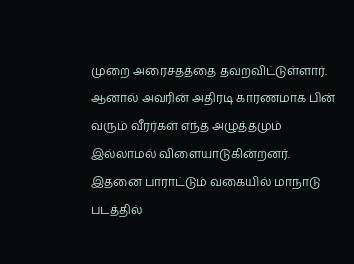முறை அரைசதத்தை தவறவிட்டுள்ளார். ஆனால் அவரின் அதிரடி காரணமாக பின் வரும் வீரர்கள் எந்த அழுத்தமும் இல்லாமல் விளையாடுகின்றனர். இதனை பாராட்டும் வகையில் மாநாடு படத்தில்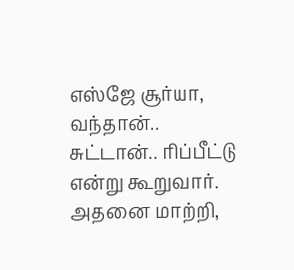எஸ்ஜே சூர்யா, வந்தான்.. சுட்டான்.. ரிப்பீட்டு என்று கூறுவார். அதனை மாற்றி,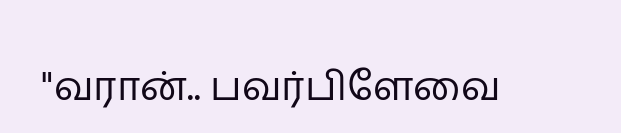"வரான்.. பவர்பிளேவை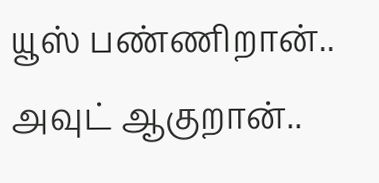யூஸ் பண்ணிறான்.. அவுட் ஆகுறான்..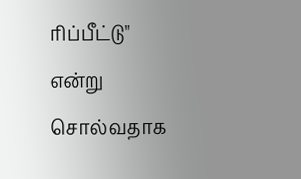ரிப்பீட்டு" என்று சொல்வதாக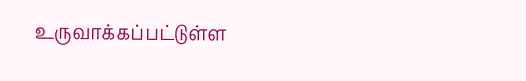உருவாக்கப்பட்டுள்ள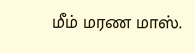மீம் மரண மாஸ்.